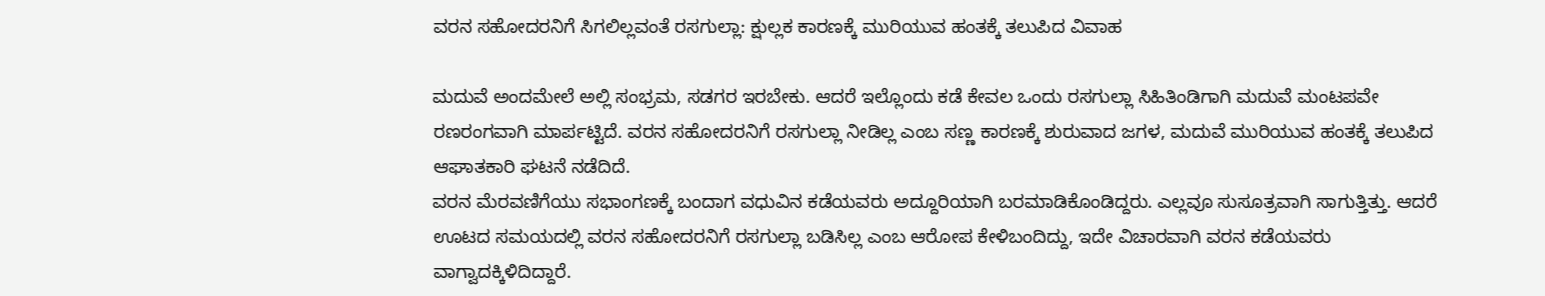ವರನ ಸಹೋದರನಿಗೆ ಸಿಗಲಿಲ್ಲವಂತೆ ರಸಗುಲ್ಲಾ: ಕ್ಷುಲ್ಲಕ ಕಾರಣಕ್ಕೆ ಮುರಿಯುವ ಹಂತಕ್ಕೆ ತಲುಪಿದ ವಿವಾಹ

ಮದುವೆ ಅಂದಮೇಲೆ ಅಲ್ಲಿ ಸಂಭ್ರಮ, ಸಡಗರ ಇರಬೇಕು. ಆದರೆ ಇಲ್ಲೊಂದು ಕಡೆ ಕೇವಲ ಒಂದು ರಸಗುಲ್ಲಾ ಸಿಹಿತಿಂಡಿಗಾಗಿ ಮದುವೆ ಮಂಟಪವೇ ರಣರಂಗವಾಗಿ ಮಾರ್ಪಟ್ಟಿದೆ. ವರನ ಸಹೋದರನಿಗೆ ರಸಗುಲ್ಲಾ ನೀಡಿಲ್ಲ ಎಂಬ ಸಣ್ಣ ಕಾರಣಕ್ಕೆ ಶುರುವಾದ ಜಗಳ, ಮದುವೆ ಮುರಿಯುವ ಹಂತಕ್ಕೆ ತಲುಪಿದ ಆಘಾತಕಾರಿ ಘಟನೆ ನಡೆದಿದೆ.
ವರನ ಮೆರವಣಿಗೆಯು ಸಭಾಂಗಣಕ್ಕೆ ಬಂದಾಗ ವಧುವಿನ ಕಡೆಯವರು ಅದ್ದೂರಿಯಾಗಿ ಬರಮಾಡಿಕೊಂಡಿದ್ದರು. ಎಲ್ಲವೂ ಸುಸೂತ್ರವಾಗಿ ಸಾಗುತ್ತಿತ್ತು. ಆದರೆ ಊಟದ ಸಮಯದಲ್ಲಿ ವರನ ಸಹೋದರನಿಗೆ ರಸಗುಲ್ಲಾ ಬಡಿಸಿಲ್ಲ ಎಂಬ ಆರೋಪ ಕೇಳಿಬಂದಿದ್ದು, ಇದೇ ವಿಚಾರವಾಗಿ ವರನ ಕಡೆಯವರು ವಾಗ್ವಾದಕ್ಕಿಳಿದಿದ್ದಾರೆ.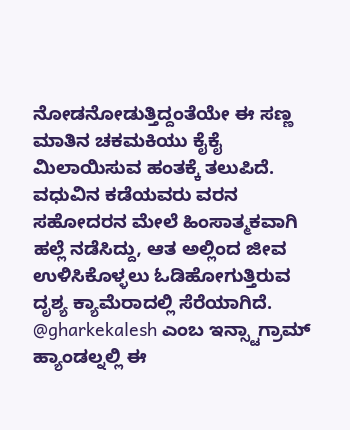ನೋಡನೋಡುತ್ತಿದ್ದಂತೆಯೇ ಈ ಸಣ್ಣ ಮಾತಿನ ಚಕಮಕಿಯು ಕೈಕೈ ಮಿಲಾಯಿಸುವ ಹಂತಕ್ಕೆ ತಲುಪಿದೆ. ವಧುವಿನ ಕಡೆಯವರು ವರನ ಸಹೋದರನ ಮೇಲೆ ಹಿಂಸಾತ್ಮಕವಾಗಿ ಹಲ್ಲೆ ನಡೆಸಿದ್ದು, ಆತ ಅಲ್ಲಿಂದ ಜೀವ ಉಳಿಸಿಕೊಳ್ಳಲು ಓಡಿಹೋಗುತ್ತಿರುವ ದೃಶ್ಯ ಕ್ಯಾಮೆರಾದಲ್ಲಿ ಸೆರೆಯಾಗಿದೆ.
@gharkekalesh ಎಂಬ ಇನ್ಸ್ಟಾಗ್ರಾಮ್ ಹ್ಯಾಂಡಲ್ನಲ್ಲಿ ಈ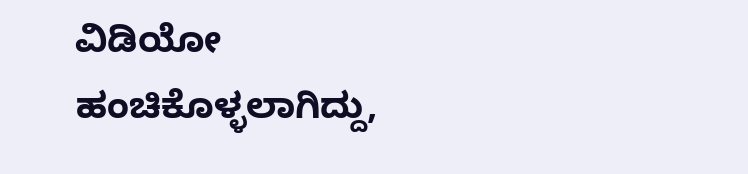ವಿಡಿಯೋ ಹಂಚಿಕೊಳ್ಳಲಾಗಿದ್ದು,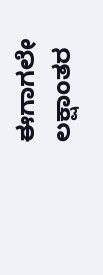ಈಗಾಗಲೇ ಲಕ್ಷಾಂತರ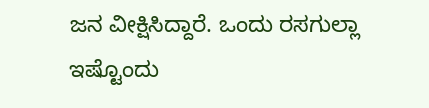ಜನ ವೀಕ್ಷಿಸಿದ್ದಾರೆ. ಒಂದು ರಸಗುಲ್ಲಾ ಇಷ್ಟೊಂದು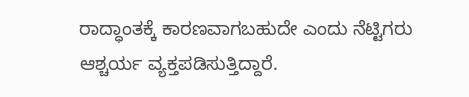ರಾದ್ಧಾಂತಕ್ಕೆ ಕಾರಣವಾಗಬಹುದೇ ಎಂದು ನೆಟ್ಟಿಗರು ಆಶ್ಚರ್ಯ ವ್ಯಕ್ತಪಡಿಸುತ್ತಿದ್ದಾರೆ.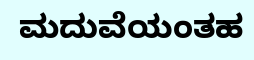ಮದುವೆಯಂತಹ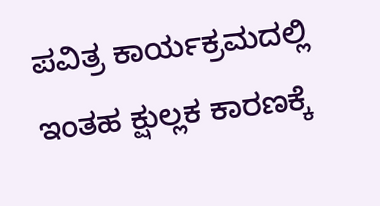ಪವಿತ್ರ ಕಾರ್ಯಕ್ರಮದಲ್ಲಿ ಇಂತಹ ಕ್ಷುಲ್ಲಕ ಕಾರಣಕ್ಕೆ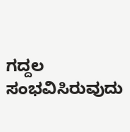ಗದ್ದಲ ಸಂಭವಿಸಿರುವುದು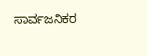ಸಾರ್ವಜನಿಕರ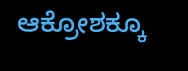ಆಕ್ರೋಶಕ್ಕೂ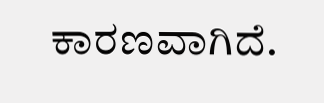ಕಾರಣವಾಗಿದೆ.